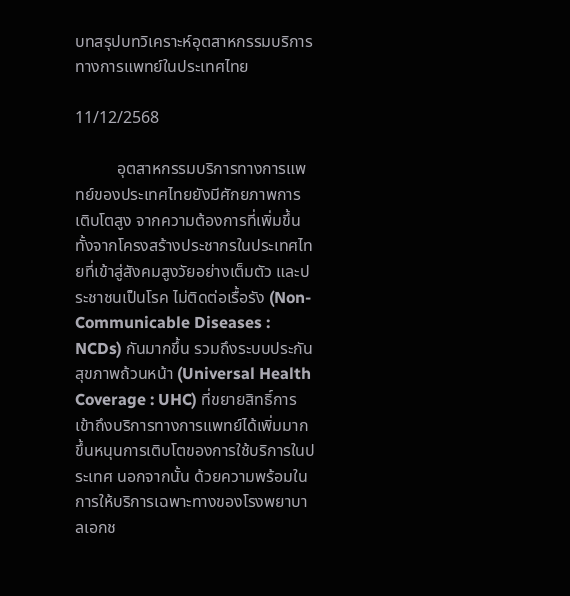บทสรุปบทวิเคราะห์อุตสาหกรรมบริการทางการแพทย์ในประเทศไทย

11/12/2568

          อุตสาหกรรมบริการทางการแพทย์ของประเทศไทยยังมีศักยภาพการเติบโตสูง จากความต้องการที่เพิ่มขึ้น ทั้งจากโครงสร้างประชากรในประเทศไทยที่เข้าสู่สังคมสูงวัยอย่างเต็มตัว และประชาชนเป็นโรค ไม่ติดต่อเรื้อรัง (Non-Communicable Diseases : NCDs) กันมากขึ้น รวมถึงระบบประกันสุขภาพถ้วนหน้า (Universal Health Coverage : UHC) ที่ขยายสิทธิ์การเข้าถึงบริการทางการแพทย์ได้เพิ่มมากขึ้นหนุนการเติบโตของการใช้บริการในประเทศ นอกจากนั้น ด้วยความพร้อมในการให้บริการเฉพาะทางของโรงพยาบาลเอกช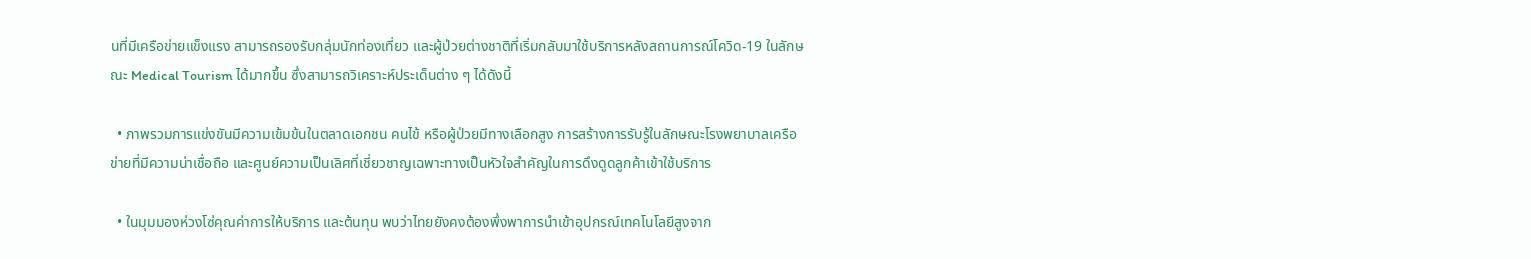นที่มีเครือข่ายแข็งแรง สามารถรองรับกลุ่มนักท่องเที่ยว และผู้ป่วยต่างชาติที่เริ่มกลับมาใช้บริการหลังสถานการณ์โควิด-19 ในลักษณะ Medical Tourism ได้มากขึ้น ซึ่งสามารถวิเคราะห์ประเด็นต่าง ๆ ได้ดังนี้

  • ภาพรวมการแข่งขันมีความเข้มข้นในตลาดเอกชน คนไข้ หรือผู้ป่วยมีทางเลือกสูง การสร้างการรับรู้ในลักษณะโรงพยาบาลเครือข่ายที่มีความน่าเชื่อถือ และศูนย์ความเป็นเลิศที่เชี่ยวชาญเฉพาะทางเป็นหัวใจสำคัญในการดึงดูดลูกค้าเข้าใช้บริการ

  • ในมุมมองห่วงโซ่คุณค่าการให้บริการ และต้นทุน พบว่าไทยยังคงต้องพึ่งพาการนำเข้าอุปกรณ์เทคโนโลยีสูงจาก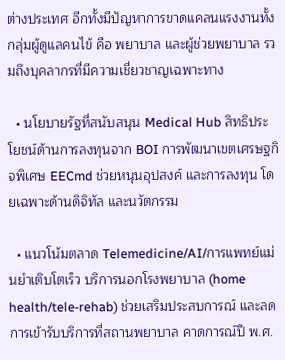ต่างประเทศ อีกทั้งมีปัญหาการขาดแคลนแรงงานทั้งกลุ่มผู้ดูแลคนไข้ คือ พยาบาล และผู้ช่วยพยาบาล รวมถึงบุคลากรที่มีความเชี่ยวชาญเฉพาะทาง

  • นโยบายรัฐที่สนับสนุน Medical Hub สิทธิประโยชน์ด้านการลงทุนจาก BOI การพัฒนาเขตเศรษฐกิจพิเศษ EECmd ช่วยหนุนอุปสงค์ และการลงทุน โดยเฉพาะด้านดิจิทัล และนวัตกรรม

  • แนวโน้มตลาด Telemedicine/AI/การแพทย์แม่นยำเติบโตเร็ว บริการนอกโรงพยาบาล (home health/tele‑rehab) ช่วยเสริมประสบการณ์ และลดการเข้ารับบริการที่สถานพยาบาล คาดการณ์ปี พ.ศ.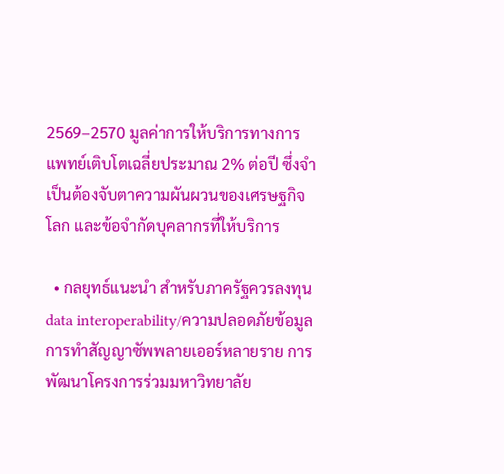2569–2570 มูลค่าการให้บริการทางการแพทย์เติบโตเฉลี่ยประมาณ 2% ต่อปี ซึ่งจำเป็นต้องจับตาความผันผวนของเศรษฐกิจโลก และข้อจำกัดบุคลากรที่ให้บริการ

  • กลยุทธ์แนะนำ สำหรับภาครัฐควรลงทุน data interoperability/ความปลอดภัยข้อมูล การทำสัญญาซัพพลายเออร์หลายราย การพัฒนาโครงการร่วมมหาวิทยาลัย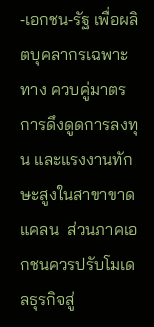‑เอกชน‑รัฐ เพื่อผลิตบุคลากรเฉพาะทาง ควบคู่มาตรการดึงดูดการลงทุน และแรงงานทักษะสูงในสาขาขาดแคลน  ส่วนภาคเอกชนควรปรับโมเดลธุรกิจสู่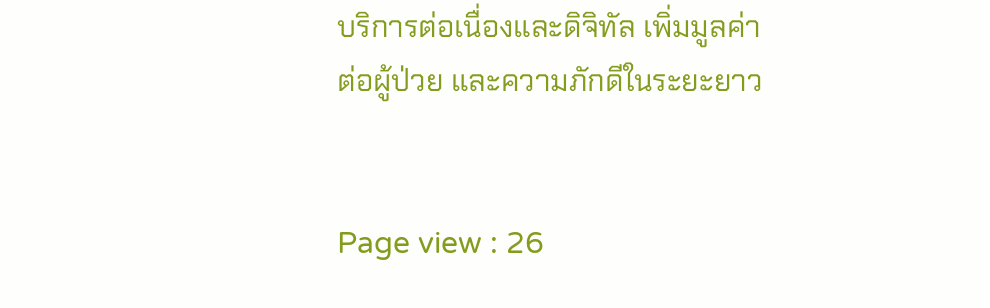บริการต่อเนื่องและดิจิทัล เพิ่มมูลค่าต่อผู้ป่วย และความภักดีในระยะยาว


Page view : 26